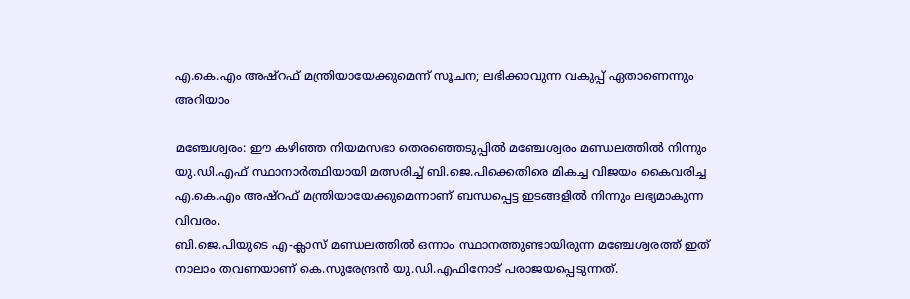എ.കെ.എം അഷ്റഫ് മന്ത്രിയായേക്കുമെന്ന് സൂചന; ലഭിക്കാവുന്ന വകുപ്പ് ഏതാണെന്നും അറിയാം

മഞ്ചേശ്വരം: ഈ കഴിഞ്ഞ നിയമസഭാ തെരഞ്ഞെടുപ്പിൽ മഞ്ചേശ്വരം മണ്ഡലത്തിൽ നിന്നും യു.ഡി.എഫ് സ്ഥാനാർത്ഥിയായി മത്സരിച്ച് ബി.ജെ.പിക്കെതിരെ മികച്ച വിജയം കൈവരിച്ച എ.കെ.എം അഷ്റഫ് മന്ത്രിയായേക്കുമെന്നാണ് ബന്ധപ്പെട്ട ഇടങ്ങളിൽ നിന്നും ലഭ്യമാകുന്ന വിവരം.
ബി.ജെ.പിയുടെ എ-ക്ലാസ് മണ്ഡലത്തിൽ ഒന്നാം സ്ഥാനത്തുണ്ടായിരുന്ന മഞ്ചേശ്വരത്ത് ഇത് നാലാം തവണയാണ് കെ.സുരേന്ദ്രൻ യു.ഡി.എഫിനോട് പരാജയപ്പെടുന്നത്.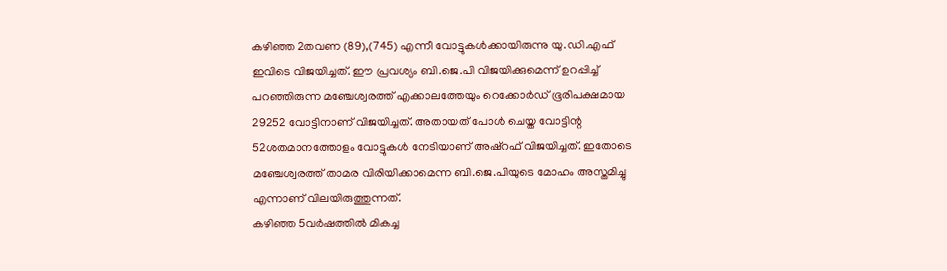കഴിഞ്ഞ 2തവണ (89),(745) എന്നീ വോട്ടുകൾക്കായിരുന്നു യു.ഡി.എഫ് ഇവിടെ വിജയിച്ചത്. ഈ പ്രവശ്യം ബി.ജെ.പി വിജയിക്കുമെന്ന് ഉറപ്പിച്ച് പറഞ്ഞിരുന്ന മഞ്ചേശ്വരത്ത് എക്കാലത്തേയും റെക്കോർഡ് ഭൂരിപക്ഷമായ 29252 വോട്ടിനാണ് വിജയിച്ചത്. അതായത് പോൾ ചെയ്ത വോട്ടിന്റ 52ശതമാനത്തോളം വോട്ടുകൾ നേടിയാണ് അഷ്റഫ് വിജയിച്ചത്. ഇതോടെ മഞ്ചേശ്വരത്ത് താമര വിരിയിക്കാമെന്ന ബി.ജെ.പിയുടെ മോഹം അസ്തമിച്ചു എന്നാണ് വിലയിരുത്തുന്നത്.
കഴിഞ്ഞ 5വർഷത്തിൽ മികച്ച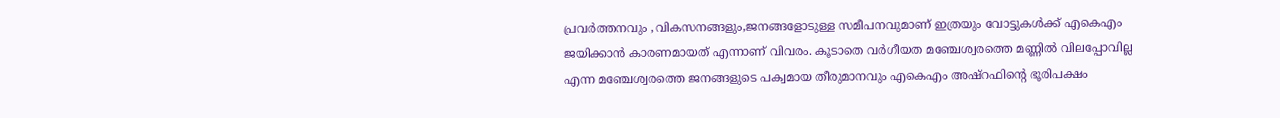പ്രവർത്തനവും ,വികസനങ്ങളും,ജനങ്ങളോടുള്ള സമീപനവുമാണ് ഇത്രയും വോട്ടുകൾക്ക് എകെഎം ജയിക്കാൻ കാരണമായത് എന്നാണ് വിവരം. കൂടാതെ വർഗീയത മഞ്ചേശ്വരത്തെ മണ്ണിൽ വിലപ്പോവില്ല എന്ന മഞ്ചേശ്വരത്തെ ജനങ്ങളുടെ പക്വമായ തീരുമാനവും എകെഎം അഷ്റഫിന്റെ ഭൂരിപക്ഷം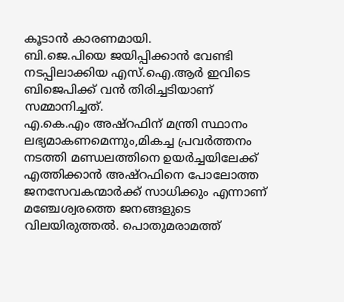കൂടാൻ കാരണമായി.
ബി.ജെ.പിയെ ജയിപ്പിക്കാൻ വേണ്ടി നടപ്പിലാക്കിയ എസ്.ഐ.ആർ ഇവിടെ ബിജെപിക്ക് വൻ തിരിച്ചടിയാണ് സമ്മാനിച്ചത്.
എ.കെ.എം അഷ്റഫിന് മന്ത്രി സ്ഥാനം ലഭ്യമാകണമെന്നും,മികച്ച പ്രവർത്തനം നടത്തി മണ്ഡലത്തിനെ ഉയർച്ചയിലേക്ക് എത്തിക്കാൻ അഷ്റഫിനെ പോലോത്ത ജനസേവകന്മാർക്ക് സാധിക്കും എന്നാണ് മഞ്ചേശ്വരത്തെ ജനങ്ങളുടെ വിലയിരുത്തൽ. പൊതുമരാമത്ത്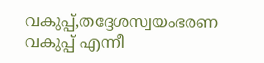വകുപ്പ്,തദ്ദേശസ്വയംഭരണ വകുപ്പ് എന്നീ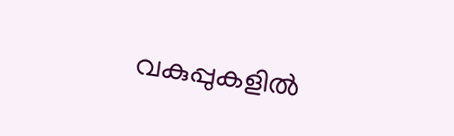വകുപ്പുകളിൽ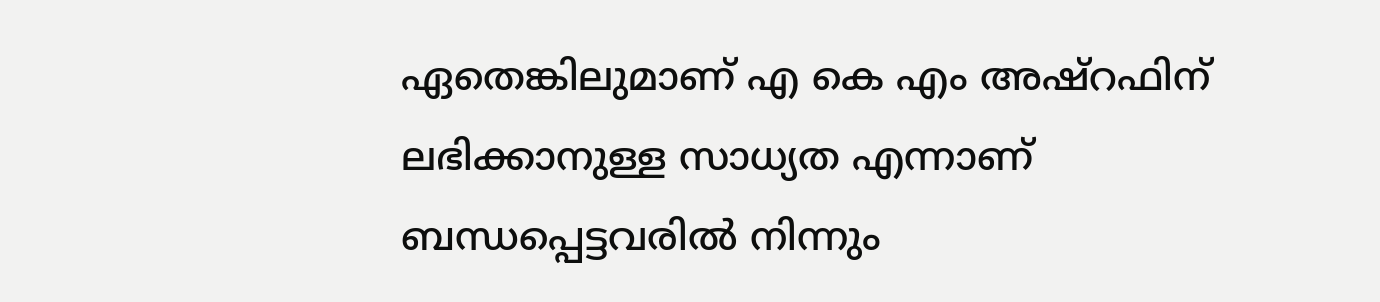ഏതെങ്കിലുമാണ് എ കെ എം അഷ്റഫിന് ലഭിക്കാനുള്ള സാധ്യത എന്നാണ് ബന്ധപ്പെട്ടവരിൽ നിന്നും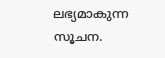ലഭ്യമാകുന്ന സൂചന.